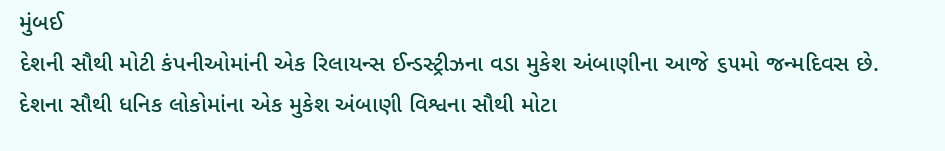મુંબઈ
દેશની સૌથી મોટી કંપનીઓમાંની એક રિલાયન્સ ઈન્ડસ્ટ્રીઝના વડા મુકેશ અંબાણીના આજે ૬૫મો જન્મદિવસ છે. દેશના સૌથી ધનિક લોકોમાંના એક મુકેશ અંબાણી વિશ્વના સૌથી મોટા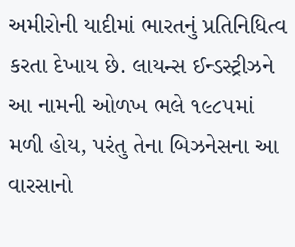અમીરોની યાદીમાં ભારતનું પ્રતિનિધિત્વ કરતા દેખાય છે. લાયન્સ ઈન્ડસ્ટ્રીઝને આ નામની ઓળખ ભલે ૧૯૮૫માં મળી હોય, પરંતુ તેના બિઝનેસના આ વારસાનો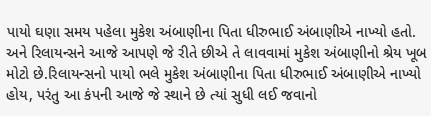પાયો ઘણા સમય પહેલા મુકેશ અંબાણીના પિતા ધીરુભાઈ અંબાણીએ નાખ્યો હતો. અને રિલાયન્સને આજે આપણે જે રીતે છીએ તે લાવવામાં મુકેશ અંબાણીનો શ્રેય ખૂબ મોટો છે.રિલાયન્સનો પાયો ભલે મુકેશ અંબાણીના પિતા ધીરુભાઈ અંબાણીએ નાખ્યો હોય, પરંતુ આ કંપની આજે જે સ્થાને છે ત્યાં સુધી લઈ જવાનો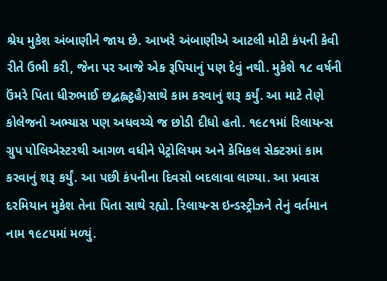શ્રેય મુકેશ અંબાણીને જાય છે. આખરે અંબાણીએ આટલી મોટી કંપની કેવી રીતે ઉભી કરી, જેના પર આજે એક રૂપિયાનું પણ દેવું નથી. મુકેશે ૧૮ વર્ષની ઉંમરે પિતા ધીરુભાઈ છદ્બહ્વટ્ઠહૈ)સાથે કામ કરવાનું શરૂ કર્યું. આ માટે તેણે કોલેજનો અભ્યાસ પણ અધવચ્ચે જ છોડી દીધો હતો. ૧૯૮૧માં રિલાયન્સ ગ્રુપ પોલિએસ્ટરથી આગળ વધીને પેટ્રોલિયમ અને કેમિકલ સેક્ટરમાં કામ કરવાનું શરૂ કર્યું. આ પછી કંપનીના દિવસો બદલાવા લાગ્યા. આ પ્રવાસ દરમિયાન મુકેશ તેના પિતા સાથે રહ્યો. રિલાયન્સ ઇન્ડસ્ટ્રીઝને તેનું વર્તમાન નામ ૧૯૮૫માં મળ્યું.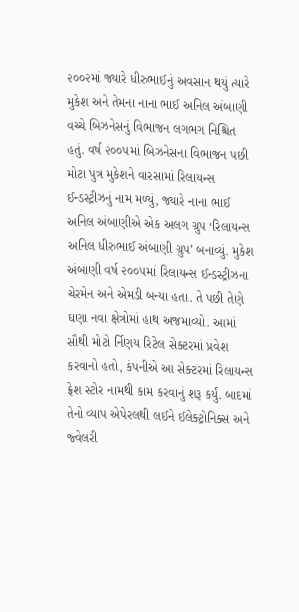૨૦૦૨માં જ્યારે ધીરુભાઈનું અવસાન થયું ત્યારે મુકેશ અને તેમના નાના ભાઈ અનિલ અંબાણી વચ્ચે બિઝનેસનું વિભાજન લગભગ નિશ્ચિત હતું. વર્ષ ૨૦૦૫માં બિઝનેસના વિભાજન પછી મોટા પુત્ર મુકેશને વારસામાં રિલાયન્સ ઈન્ડસ્ટ્રીઝનું નામ મળ્યું, જ્યારે નાના ભાઈ અનિલ અંબાણીએ એક અલગ ગ્રુપ ‘રિલાયન્સ અનિલ ધીરુભાઈ અંબાણી ગ્રુપ’ બનાવ્યું. મુકેશ અંબાણી વર્ષ ૨૦૦૫માં રિલાયન્સ ઈન્ડસ્ટ્રીઝના ચેરમેન અને એમડી બન્યા હતા. તે પછી તેણે ઘણા નવા ક્ષેત્રોમાં હાથ અજમાવ્યો. આમાં સૌથી મોટો ર્નિણય રિટેલ સેક્ટરમાં પ્રવેશ કરવાનો હતો, કંપનીએ આ સેક્ટરમાં રિલાયન્સ ફ્રેશ સ્ટોર નામથી કામ કરવાનું શરૂ કર્યું. બાદમાં તેનો વ્યાપ એપેરલથી લઈને ઈલેક્ટ્રોનિક્સ અને જ્વેલરી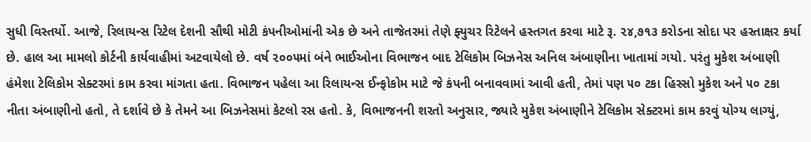સુધી વિસ્તર્યો. આજે, રિલાયન્સ રિટેલ દેશની સૌથી મોટી કંપનીઓમાંની એક છે અને તાજેતરમાં તેણે ફ્યુચર રિટેલને હસ્તગત કરવા માટે રૂ. ૨૪,૭૧૩ કરોડના સોદા પર હસ્તાક્ષર કર્યા છે. હાલ આ મામલો કોર્ટની કાર્યવાહીમાં અટવાયેલો છે. વર્ષ ૨૦૦૫માં બંને ભાઈઓના વિભાજન બાદ ટેલિકોમ બિઝનેસ અનિલ અંબાણીના ખાતામાં ગયો. પરંતુ મુકેશ અંબાણી હંમેશા ટેલિકોમ સેક્ટરમાં કામ કરવા માંગતા હતા. વિભાજન પહેલા આ રિલાયન્સ ઈન્ફોકોમ માટે જે કંપની બનાવવામાં આવી હતી, તેમાં પણ ૫૦ ટકા હિસ્સો મુકેશ અને ૫૦ ટકા નીતા અંબાણીનો હતો, તે દર્શાવે છે કે તેમને આ બિઝનેસમાં કેટલો રસ હતો. કે, વિભાજનની શરતો અનુસાર, જ્યારે મુકેશ અંબાણીને ટેલિકોમ સેક્ટરમાં કામ કરવું યોગ્ય લાગ્યું,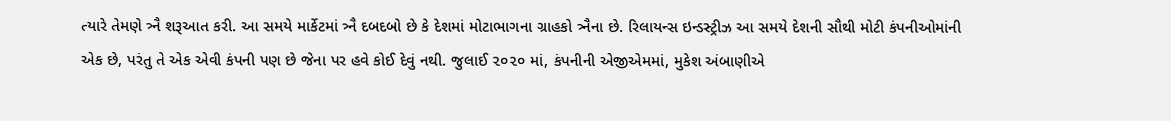ત્યારે તેમણે ત્ર્નૈ શરૂઆત કરી. આ સમયે માર્કેટમાં ત્ર્નૈ દબદબો છે કે દેશમાં મોટાભાગના ગ્રાહકો ત્ર્નૈના છે. રિલાયન્સ ઇન્ડસ્ટ્રીઝ આ સમયે દેશની સૌથી મોટી કંપનીઓમાંની એક છે, પરંતુ તે એક એવી કંપની પણ છે જેના પર હવે કોઈ દેવું નથી. જુલાઈ ૨૦૨૦ માં, કંપનીની એજીએમમાં, મુકેશ અંબાણીએ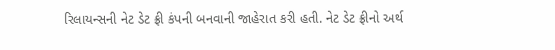રિલાયન્સની નેટ ડેટ ફ્રી કંપની બનવાની જાહેરાત કરી હતી. નેટ ડેટ ફ્રીનો અર્થ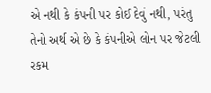એ નથી કે કંપની પર કોઈ દેવું નથી, પરંતુ તેનો અર્થ એ છે કે કંપનીએ લોન પર જેટલી રકમ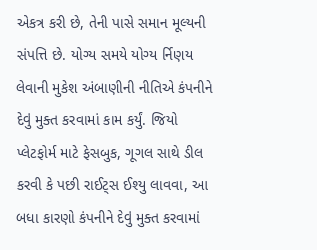એકત્ર કરી છે, તેની પાસે સમાન મૂલ્યની સંપત્તિ છે. યોગ્ય સમયે યોગ્ય ર્નિણય લેવાની મુકેશ અંબાણીની નીતિએ કંપનીને દેવું મુક્ત કરવામાં કામ કર્યું. જિયો પ્લેટફોર્મ માટે ફેસબુક, ગૂગલ સાથે ડીલ કરવી કે પછી રાઈટ્સ ઈશ્યુ લાવવા, આ બધા કારણો કંપનીને દેવું મુક્ત કરવામાં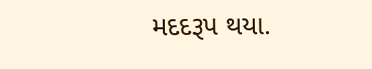મદદરૂપ થયા.